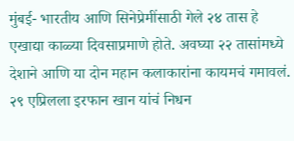मुंबई- भारतीय आणि सिनेप्रेमींसाठी गेले २४ तास हे एखाद्या काळ्या दिवसाप्रमाणे होते. अवघ्या २२ तासांमध्ये देशाने आणि या दोन महान कलाकारांना कायमचं गमावलं. २९ एप्रिलला इरफान खान यांचं निधन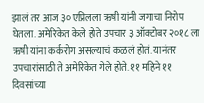झालं तर आज ३० एप्रिलला ऋषी यांनी जगाचा निरोप घेतला. अमेरिकेत केले होते उपचार ३ ऑक्टोबर २०१८ ला ऋषी यांना कर्करोग असल्याचं कळलं होतं. यानंतर उपचारांसाठी ते अमेरिकेत गेले होते. ११ महिने ११ दिवसांच्या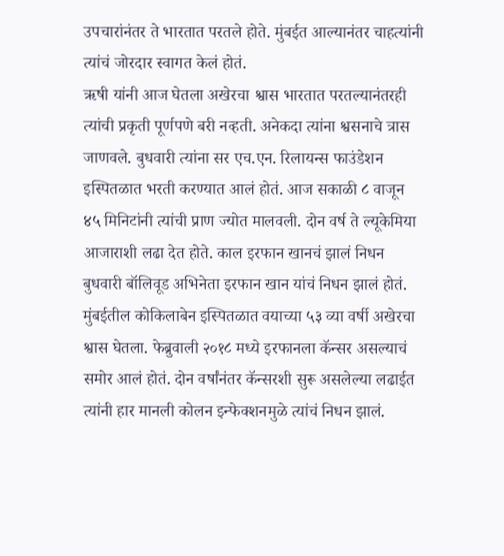उपचारांनंतर ते भारतात परतले होते. मुंबईत आल्यानंतर चाहत्यांनी त्यांचं जोरदार स्वागत केलं होतं.
ऋषी यांनी आज घेतला अखेरचा श्वास भारतात परतल्यानंतरही त्यांची प्रकृती पूर्णपणे बरी नव्हती. अनेकदा त्यांना श्वसनाचे त्रास जाणवले. बुधवारी त्यांना सर एच.एन. रिलायन्स फाउंडेशन इस्पितळात भरती करण्यात आलं होतं. आज सकाळी ८ वाजून ४५ मिनिटांनी त्यांची प्राण ज्योत मालवली. दोन वर्ष ते ल्यूकेमिया आजाराशी लढा देत होते. काल इरफान खानचं झालं निधन बुधवारी बॉलिवूड अभिनेता इरफान खान यांचं निधन झालं होतं. मुंबईतील कोकिलाबेन इस्पितळात वयाच्या ५३ व्या वर्षी अखेरचा श्वास घेतला. फेब्रुवाली २०१८ मध्ये इरफानला कॅन्सर असल्याचं समोर आलं होतं. दोन वर्षांनंतर कॅन्सरशी सुरू असलेल्या लढाईत त्यांनी हार मानली कोलन इन्फेक्शनमुळे त्यांचं निधन झालं.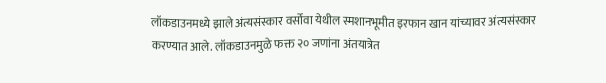लॉकडाउनमध्ये झाले अंत्यसंस्कार वर्सोवा येथील स्मशानभूमीत इरफान खान यांच्यावर अंत्यसंस्कार करण्यात आले. लॉकडाउनमुळे फक्त २० जणांना अंतयात्रेत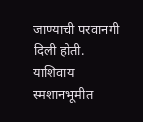जाण्याची परवानगी दिली होती. याशिवाय स्मशानभूमीत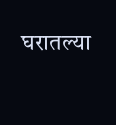घरातल्या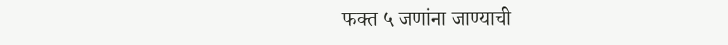फक्त ५ जणांना जाण्याची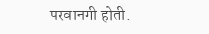परवानगी होती.